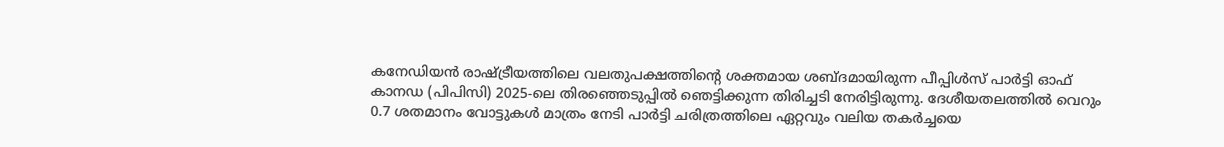കനേഡിയൻ രാഷ്ട്രീയത്തിലെ വലതുപക്ഷത്തിന്റെ ശക്തമായ ശബ്ദമായിരുന്ന പീപ്പിൾസ് പാർട്ടി ഓഫ് കാനഡ (പിപിസി) 2025-ലെ തിരഞ്ഞെടുപ്പിൽ ഞെട്ടിക്കുന്ന തിരിച്ചടി നേരിട്ടിരുന്നു. ദേശീയതലത്തിൽ വെറും 0.7 ശതമാനം വോട്ടുകൾ മാത്രം നേടി പാർട്ടി ചരിത്രത്തിലെ ഏറ്റവും വലിയ തകർച്ചയെ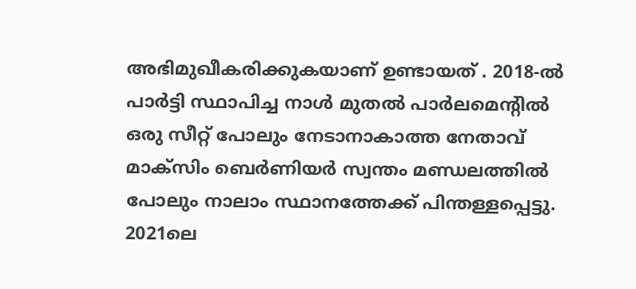അഭിമുഖീകരിക്കുകയാണ് ഉണ്ടായത് . 2018-ൽ പാർട്ടി സ്ഥാപിച്ച നാൾ മുതൽ പാർലമെന്റിൽ ഒരു സീറ്റ് പോലും നേടാനാകാത്ത നേതാവ് മാക്സിം ബെർണിയർ സ്വന്തം മണ്ഡലത്തിൽ പോലും നാലാം സ്ഥാനത്തേക്ക് പിന്തള്ളപ്പെട്ടു.
2021ലെ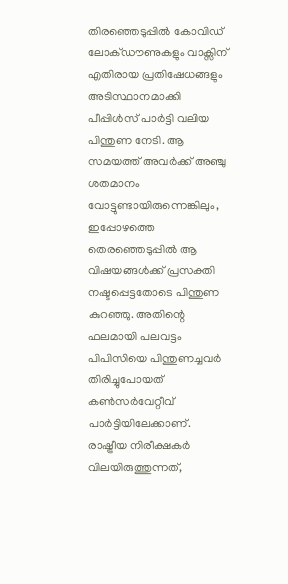തിരഞ്ഞെടുപ്പിൽ കോവിഡ് ലോക്ഡൗണുകളും വാക്സിന് എതിരായ പ്രതിഷേധങ്ങളും അടിസ്ഥാനമാക്കി പീപ്പിൾസ് പാർട്ടി വലിയ പിന്തുണ നേടി. ആ സമയത്ത് അവർക്ക് അഞ്ചു ശതമാനം വോട്ടുണ്ടായിരുന്നെങ്കിലും, ഇപ്പോഴത്തെ തെരഞ്ഞെടുപ്പിൽ ആ വിഷയങ്ങൾക്ക് പ്രസക്തി നഷ്ടപ്പെട്ടതോടെ പിന്തുണ കുറഞ്ഞു. അതിന്റെ ഫലമായി പലവട്ടം പിപിസിയെ പിന്തുണച്ചവർ തിരിച്ചുപോയത് കൺസർവേറ്റീവ് പാർട്ടിയിലേക്കാണ്.
രാഷ്ട്രീയ നിരീക്ഷകർ വിലയിരുത്തുന്നത്,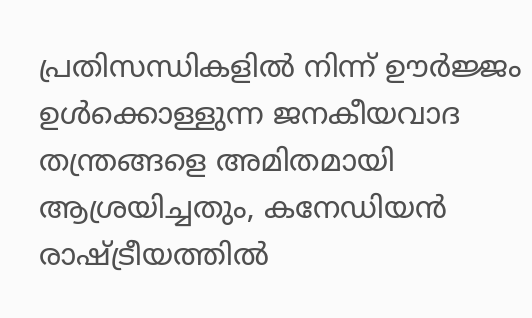പ്രതിസന്ധികളിൽ നിന്ന് ഊർജ്ജം ഉൾക്കൊള്ളുന്ന ജനകീയവാദ തന്ത്രങ്ങളെ അമിതമായി ആശ്രയിച്ചതും, കനേഡിയൻ രാഷ്ട്രീയത്തിൽ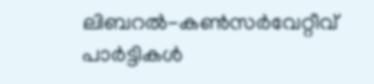ലിബറൽ-കൺസർവേറ്റീവ് പാർട്ടികൾ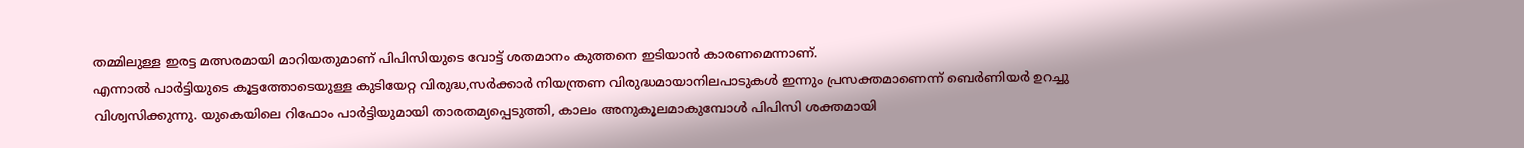തമ്മിലുള്ള ഇരട്ട മത്സരമായി മാറിയതുമാണ് പിപിസിയുടെ വോട്ട് ശതമാനം കുത്തനെ ഇടിയാൻ കാരണമെന്നാണ്.
എന്നാൽ പാർട്ടിയുടെ കൂട്ടത്തോടെയുള്ള കുടിയേറ്റ വിരുദ്ധ,സർക്കാർ നിയന്ത്രണ വിരുദ്ധമായാനിലപാടുകൾ ഇന്നും പ്രസക്തമാണെന്ന് ബെർണിയർ ഉറച്ചു വിശ്വസിക്കുന്നു. യുകെയിലെ റിഫോം പാർട്ടിയുമായി താരതമ്യപ്പെടുത്തി, കാലം അനുകൂലമാകുമ്പോൾ പിപിസി ശക്തമായി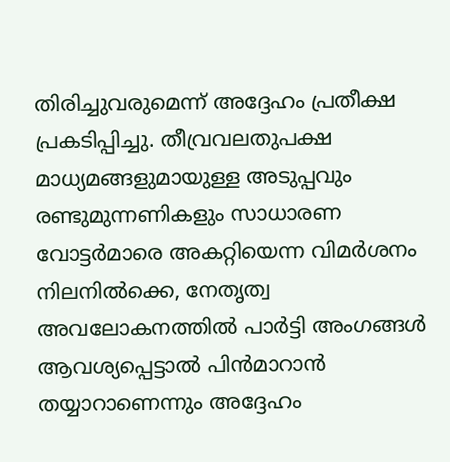തിരിച്ചുവരുമെന്ന് അദ്ദേഹം പ്രതീക്ഷ പ്രകടിപ്പിച്ചു. തീവ്രവലതുപക്ഷ മാധ്യമങ്ങളുമായുള്ള അടുപ്പവും രണ്ടുമുന്നണികളും സാധാരണ വോട്ടർമാരെ അകറ്റിയെന്ന വിമർശനം നിലനിൽക്കെ, നേതൃത്വ അവലോകനത്തിൽ പാർട്ടി അംഗങ്ങൾ ആവശ്യപ്പെട്ടാൽ പിൻമാറാൻ തയ്യാറാണെന്നും അദ്ദേഹം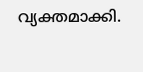വ്യക്തമാക്കി.